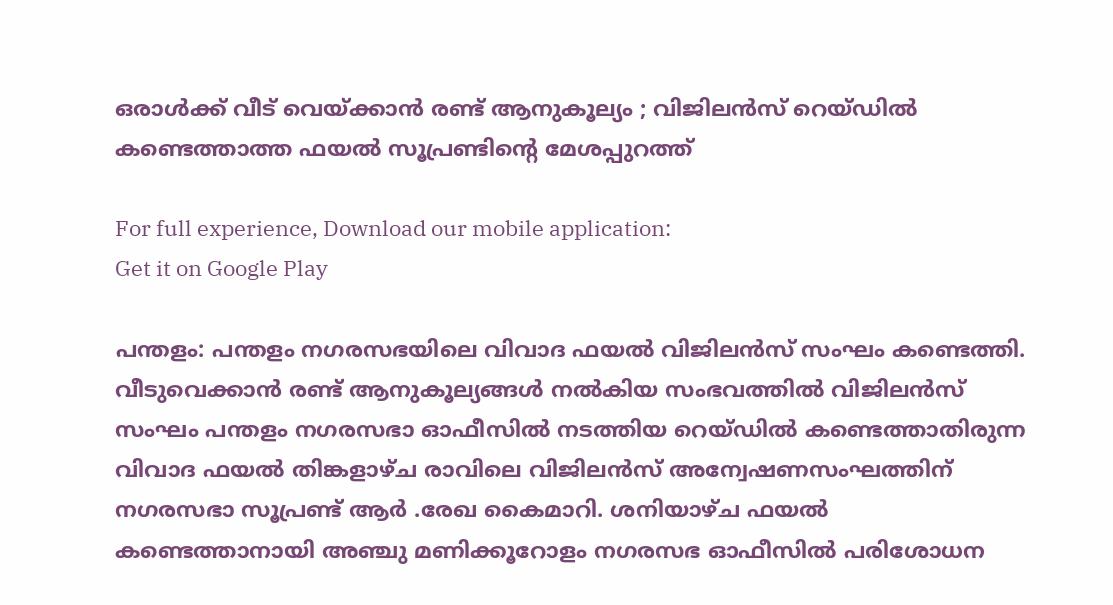ഒരാള്‍ക്ക് വീട് വെയ്ക്കാന്‍ രണ്ട് ആനുകൂല്യം ; വിജിലന്‍സ് റെയ്ഡില്‍ കണ്ടെത്താത്ത ഫയല്‍ സൂപ്രണ്ടിന്റെ മേശപ്പുറത്ത്

For full experience, Download our mobile application:
Get it on Google Play

പന്തളം: പന്തളം നഗരസഭയിലെ വിവാദ ഫയല്‍ വിജിലന്‍സ് സംഘം കണ്ടെത്തി. വീടുവെക്കാന്‍ രണ്ട് ആനുകൂല്യങ്ങള്‍ നല്‍കിയ സംഭവത്തില്‍ വിജിലന്‍സ് സംഘം പന്തളം നഗരസഭാ ഓഫീസില്‍ നടത്തിയ റെയ്ഡില്‍ കണ്ടെത്താതിരുന്ന വിവാദ ഫയല്‍ തിങ്കളാഴ്ച രാവിലെ വിജിലന്‍സ് അന്വേഷണസംഘത്തിന് നഗരസഭാ സൂപ്രണ്ട് ആര്‍ .രേഖ കൈമാറി. ശനിയാഴ്ച ഫയല്‍ കണ്ടെത്താനായി അഞ്ചു മണിക്കൂറോളം നഗരസഭ ഓഫീസില്‍ പരിശോധന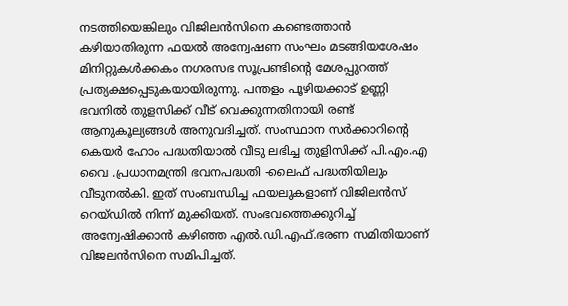നടത്തിയെങ്കിലും വിജിലന്‍സിനെ കണ്ടെത്താന്‍ കഴിയാതിരുന്ന ഫയല്‍ അന്വേഷണ സംഘം മടങ്ങിയശേഷം മിനിറ്റുകള്‍ക്കകം നഗരസഭ സൂപ്രണ്ടിന്റെ മേശപ്പുറത്ത് പ്രത്യക്ഷപ്പെടുകയായിരുന്നു. പന്തളം പൂഴിയക്കാട് ഉണ്ണി ഭവനില്‍ തുളസിക്ക് വീട് വെക്കുന്നതിനായി രണ്ട് ആനുകൂല്യങ്ങള്‍ അനുവദിച്ചത്. സംസ്ഥാന സര്‍ക്കാറിന്റെ കെയര്‍ ഹോം പദ്ധതിയാല്‍ വീടു ലഭിച്ച തുളിസിക്ക് പി.എം.എ വൈ .പ്രധാനമന്ത്രി ഭവനപദ്ധതി -ലൈഫ് പദ്ധതിയിലും വീടുനല്‍കി. ഇത് സംബന്ധിച്ച ഫയലുകളാണ് വിജിലന്‍സ് റെയ്ഡില്‍ നിന്ന് മുക്കിയത്. സംഭവത്തെക്കുറിച്ച് അന്വേഷിക്കാന്‍ കഴിഞ്ഞ എല്‍.ഡി.എഫ്.ഭരണ സമിതിയാണ് വിജലന്‍സിനെ സമിപിച്ചത്.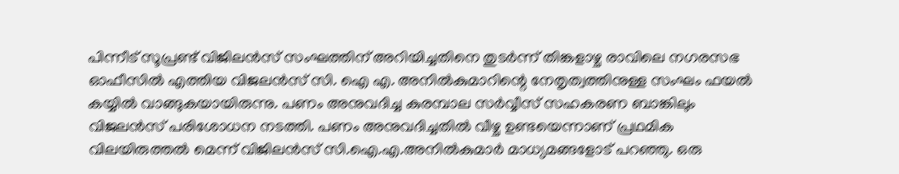പിന്നീട് സൂപ്രണ്ട് വിജിലന്‍സ് സംഘത്തിന് അറിയിച്ചതിനെ തുടര്‍ന്ന് തിങ്കളാഴ്ച രാവിലെ നഗരസഭ ഓഫീസില്‍ എത്തിയ വിജലന്‍സ് സി. ഐ എ. അനില്‍കുമാറിന്റെ നേതൃത്വത്തിനുള്ള സംഘം ഫയല്‍ കയ്യില്‍ വാങ്ങുകയായിരുന്നു. പണം അനുവദിച്ച കുരമ്പാല സര്‍വ്വീസ് സഹകരണ ബാങ്കിലും വിജലന്‍സ് പരിശോധന നടത്തി. പണം അനുവദിച്ചതില്‍ വീഴ്ച ഉണ്ടയെന്നാണ് പ്രഥമിക വിലയിരുത്തല്‍ മെന്ന് വിജിലന്‍സ് സി.ഐ.എ.അനില്‍കുമാര്‍ മാധ്യമങ്ങളോട് പറഞ്ഞു. ഒരു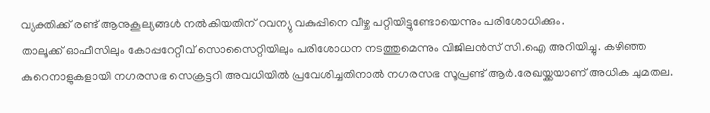വ്യക്തിക്ക് രണ്ട് ആനുകൂല്യങ്ങള്‍ നല്‍കിയതിന് റവന്യു വകുപ്പിനെ വീഴ്ച പറ്റിയിട്ടുണ്ടോയെന്നും പരിശോധിക്കും.
താലൂക്ക് ഓഫീസിലും കോപ്പറേറ്റീവ് സൊസൈറ്റിയിലും പരിശോധന നടത്തുമെന്നും വിജിലന്‍സ് സി.ഐ അറിയിച്ചു. കഴിഞ്ഞ കുറെനാളുകളായി നഗരസഭ സെക്രട്ടറി അവധിയില്‍ പ്രവേശിച്ചതിനാല്‍ നഗരസഭ സൂപ്രണ്ട് ആര്‍.രേഖയ്ക്കയാണ് അധിക ചുമതല.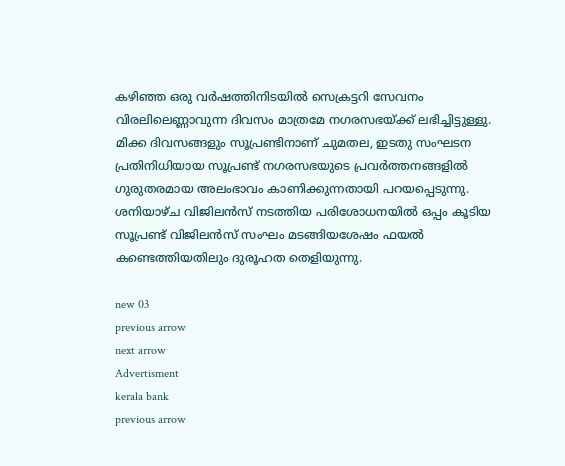കഴിഞ്ഞ ഒരു വര്‍ഷത്തിനിടയില്‍ സെക്രട്ടറി സേവനം വിരലിലെണ്ണാവുന്ന ദിവസം മാത്രമേ നഗരസഭയ്ക്ക് ലഭിച്ചിട്ടുള്ളു. മിക്ക ദിവസങ്ങളും സൂപ്രണ്ടിനാണ് ചുമതല, ഇടതു സംഘടന പ്രതിനിധിയായ സൂപ്രണ്ട് നഗരസഭയുടെ പ്രവര്‍ത്തനങ്ങളില്‍ ഗുരുതരമായ അലംഭാവം കാണിക്കുന്നതായി പറയപ്പെടുന്നു. ശനിയാഴ്ച വിജിലന്‍സ് നടത്തിയ പരിശോധനയില്‍ ഒപ്പം കൂടിയ സൂപ്രണ്ട് വിജിലന്‍സ് സംഘം മടങ്ങിയശേഷം ഫയല്‍ കണ്ടെത്തിയതിലും ദുരൂഹത തെളിയുന്നു.

new 03
previous arrow
next arrow
Advertisment
kerala bank
previous arrow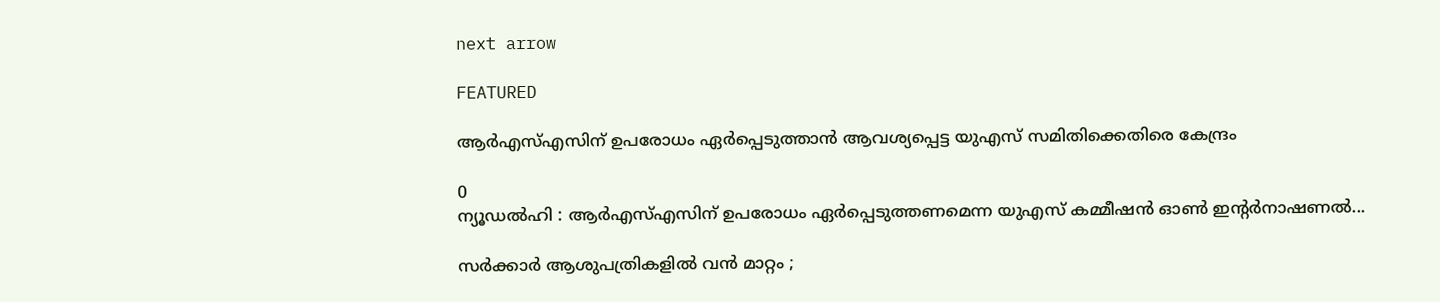next arrow

FEATURED

ആർഎസ്എസിന് ഉപരോധം ഏർപ്പെടുത്താൻ ആവശ്യപ്പെട്ട യുഎസ് സമിതിക്കെതിരെ കേന്ദ്രം

0
ന്യൂഡൽഹി : ആർഎസ്എസിന് ഉപരോധം ഏർപ്പെടുത്തണമെന്ന യുഎസ് കമ്മീഷൻ ഓൺ ഇൻ്റർനാഷണൽ...

സർക്കാർ ആശുപത്രികളിൽ വൻ മാറ്റം ;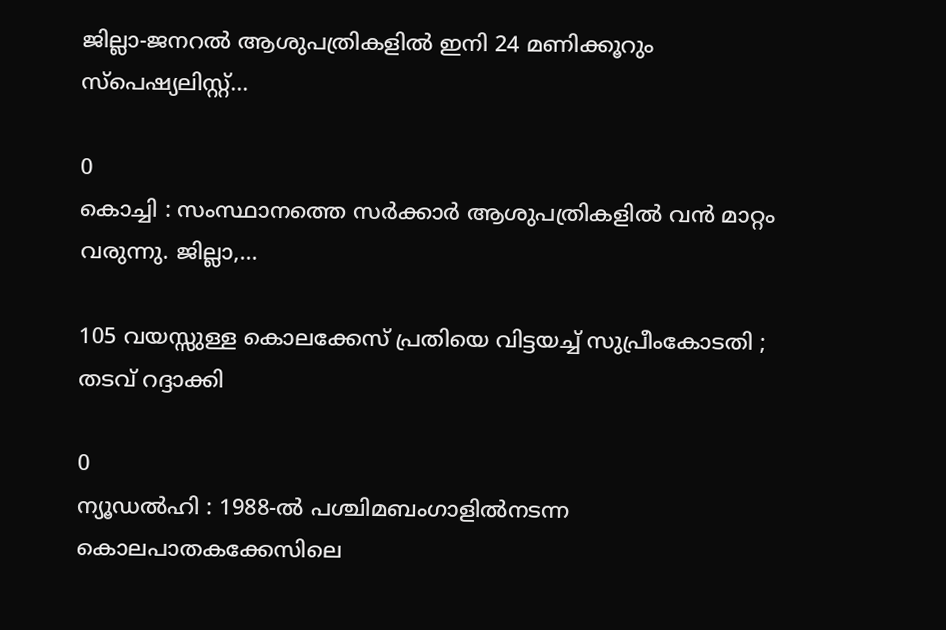ജില്ലാ-ജനറല്‍ ആശുപത്രികളിൽ ഇനി 24 മണിക്കൂറും സ്പെഷ്യലിസ്റ്റ്...

0
കൊച്ചി : സംസ്ഥാനത്തെ സർക്കാർ ആശുപത്രികളിൽ വൻ മാറ്റം വരുന്നു. ജില്ലാ,...

105 വയസ്സുള്ള കൊലക്കേസ് പ്രതിയെ വിട്ടയച്ച് സുപ്രീംകോടതി ; തടവ് റദ്ദാക്കി

0
ന്യൂഡൽഹി : 1988-ൽ പശ്ചിമബംഗാളിൽനടന്ന കൊലപാതകക്കേസിലെ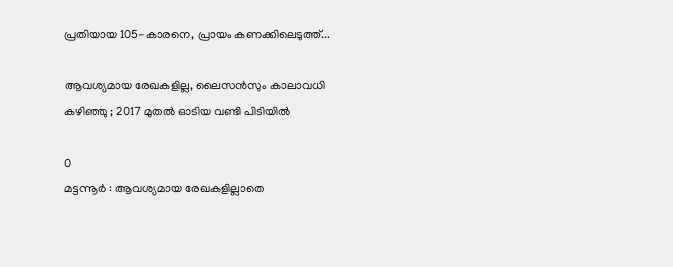പ്രതിയായ 105-കാരനെ, പ്രായം കണക്കിലെടുത്ത്...

ആവശ്യമായ രേഖകളില്ല, ലൈസൻസും കാലാവധി കഴിഞ്ഞു ; 2017 മുതൽ ഓടിയ വണ്ടി പിടിയിൽ

0
മട്ടന്നൂർ : ആവശ്യമായ രേഖകളില്ലാതെ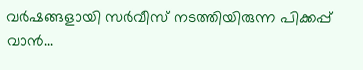വർഷങ്ങളായി സർവീസ് നടത്തിയിരുന്ന പിക്കപ്പ് വാൻ...